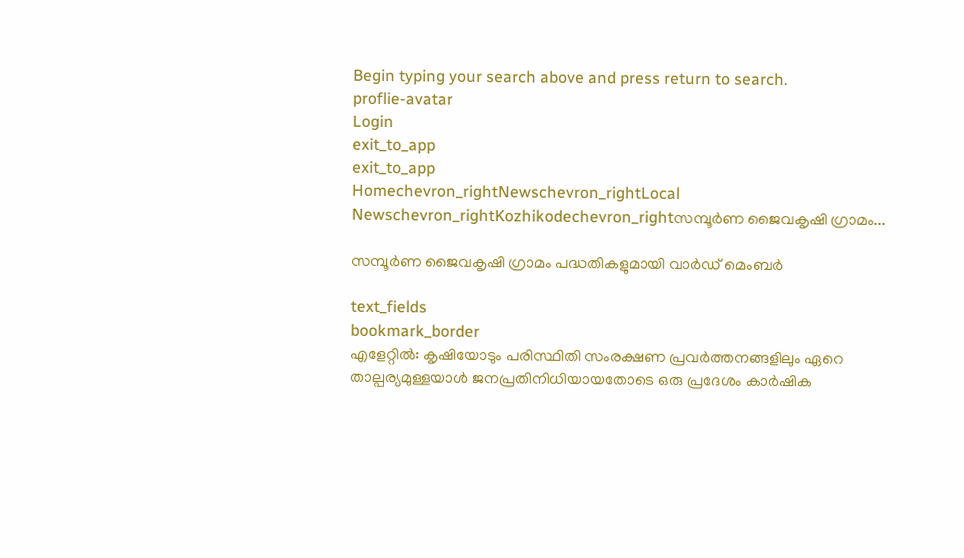Begin typing your search above and press return to search.
proflie-avatar
Login
exit_to_app
exit_to_app
Homechevron_rightNewschevron_rightLocal Newschevron_rightKozhikodechevron_rightസമ്പൂർണ ജൈവകൃഷി ഗ്രാമം...

സമ്പൂർണ ജൈവകൃഷി ഗ്രാമം പദ്ധതികളുമായി വാർഡ് മെംബർ

text_fields
bookmark_border
എളേറ്റിൽ: കൃഷിയോടും പരിസ്ഥിതി സംരക്ഷണ പ്രവർത്തനങ്ങളിലും ഏറെ താല്പര്യമുള്ളയാൾ ജനപ്രതിനിധിയായതോടെ ഒരു പ്രദേശം കാർഷിക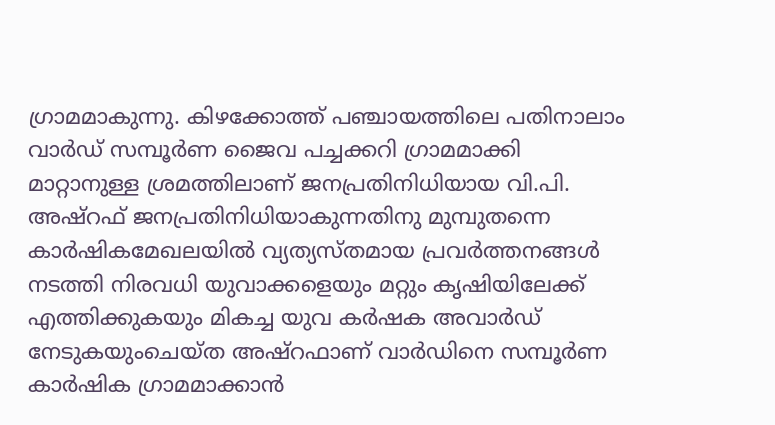ഗ്രാമമാകുന്നു. കിഴക്കോത്ത് പഞ്ചായത്തിലെ പതിനാലാം വാർഡ് സമ്പൂർണ ജൈവ പച്ചക്കറി ഗ്രാമമാക്കി മാറ്റാനുള്ള ശ്രമത്തിലാണ് ജനപ്രതിനിധിയായ വി.പി. അഷ്‌റഫ് ജനപ്രതിനിധിയാകുന്നതിനു മുമ്പുതന്നെ കാർഷികമേഖലയിൽ വ്യത്യസ്തമായ പ്രവർത്തനങ്ങൾ നടത്തി നിരവധി യുവാക്കളെയും മറ്റും കൃഷിയിലേക്ക് എത്തിക്കുകയും മികച്ച യുവ കർഷക അവാർഡ് നേടുകയുംചെയ്ത അഷ്‌റഫാണ് വാർഡിനെ സമ്പൂർണ കാർഷിക ഗ്രാമമാക്കാൻ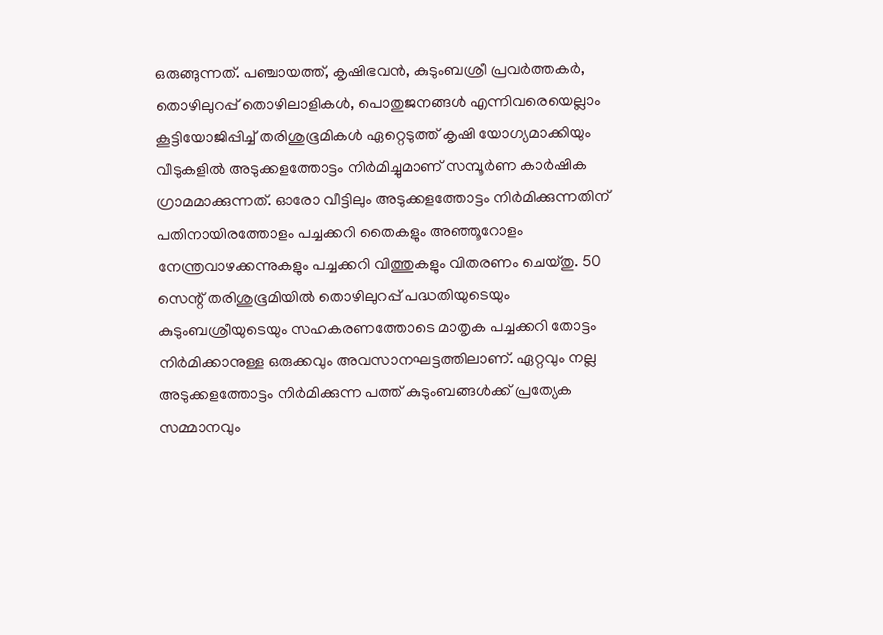ഒരുങ്ങുന്നത്. പഞ്ചായത്ത്, കൃഷിഭവൻ, കുടുംബശ്രീ പ്രവർത്തകർ, തൊഴിലുറപ്പ് തൊഴിലാളികൾ, പൊതുജനങ്ങൾ എന്നിവരെയെല്ലാം കൂട്ടിയോജിപ്പിച്ച് തരിശുഭൂമികൾ ഏറ്റെടുത്ത് കൃഷി യോഗ്യമാക്കിയും വീടുകളിൽ അടുക്കളത്തോട്ടം നിർമിച്ചുമാണ് സമ്പൂർണ കാർഷിക ഗ്രാമമാക്കുന്നത്. ഓരോ വീട്ടിലും അടുക്കളത്തോട്ടം നിർമിക്കുന്നതിന് പതിനായിരത്തോളം പച്ചക്കറി തൈകളും അഞ്ഞൂറോളം നേന്ത്രവാഴക്കന്നുകളും പച്ചക്കറി വിത്തുകളും വിതരണം ചെയ്തു. 50 സെന്റ് തരിശുഭൂമിയിൽ തൊഴിലുറപ്പ് പദ്ധതിയുടെയും കുടുംബശ്രീയുടെയും സഹകരണത്തോടെ മാതൃക പച്ചക്കറി തോട്ടം നിർമിക്കാനുള്ള ഒരുക്കവും അവസാനഘട്ടത്തിലാണ്. ഏറ്റവും നല്ല അടുക്കളത്തോട്ടം നിർമിക്കുന്ന പത്ത് കുടുംബങ്ങൾക്ക് പ്രത്യേക സമ്മാനവും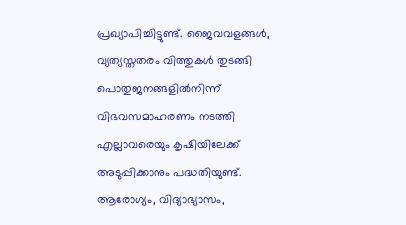പ്രഖ്യാപിച്ചിട്ടുണ്ട്. ജൈവവളങ്ങൾ, വ്യത്യസ്തതരം വിത്തുകൾ തുടങ്ങി പൊതുജനങ്ങളിൽനിന്ന് വിഭവസമാഹരണം നടത്തി എല്ലാവരെയും കൃഷിയിലേക്ക് അടുപ്പിക്കാനും പദ്ധതിയുണ്ട്. ആരോഗ്യം, വിദ്യാഭ്യാസം,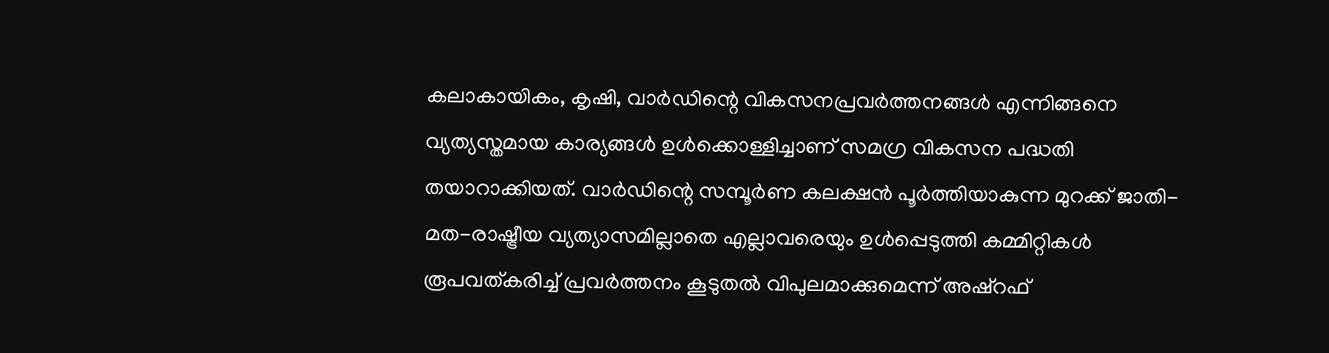കലാകായികം, കൃഷി, വാർഡിന്റെ വികസനപ്രവർത്തനങ്ങൾ എന്നിങ്ങനെ വ്യത്യസ്തമായ കാര്യങ്ങൾ ഉൾക്കൊള്ളിച്ചാണ് സമഗ്ര വികസന പദ്ധതി തയാറാക്കിയത്. വാർഡിന്റെ സമ്പൂർണ കലക്ഷൻ പൂർത്തിയാകുന്ന മുറക്ക് ജാതി-മത-രാഷ്ട്രീയ വ്യത്യാസമില്ലാതെ എല്ലാവരെയും ഉൾപ്പെടുത്തി കമ്മിറ്റികൾ രൂപവത്കരിച്ച് പ്രവർത്തനം കൂടുതൽ വിപുലമാക്കുമെന്ന് അഷ്റഫ്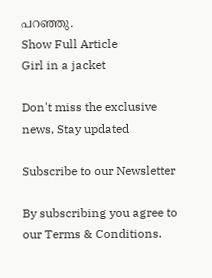പറഞ്ഞു.
Show Full Article
Girl in a jacket

Don't miss the exclusive news, Stay updated

Subscribe to our Newsletter

By subscribing you agree to our Terms & Conditions.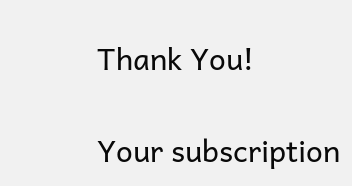Thank You!

Your subscription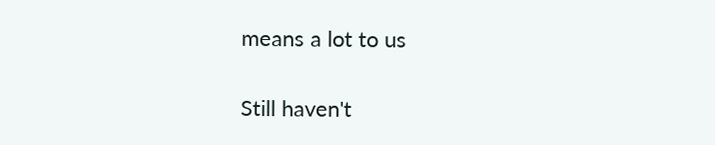means a lot to us

Still haven't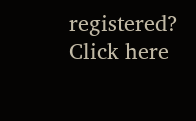registered? Click here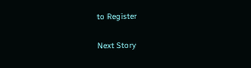to Register

Next Story